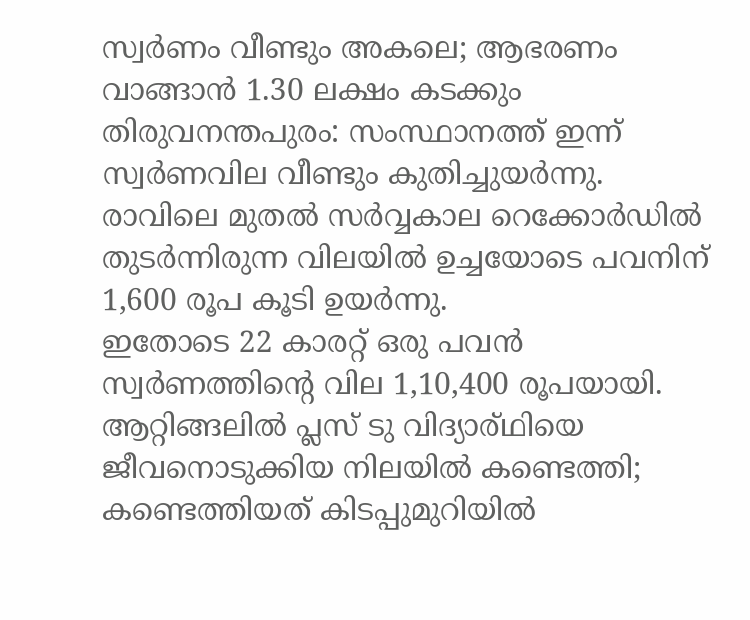സ്വർണം വീണ്ടും അകലെ; ആഭരണം വാങ്ങാൻ 1.30 ലക്ഷം കടക്കും
തിരുവനന്തപുരം: സംസ്ഥാനത്ത് ഇന്ന് സ്വർണവില വീണ്ടും കുതിച്ചുയർന്നു.
രാവിലെ മുതൽ സർവ്വകാല റെക്കോർഡിൽ തുടർന്നിരുന്ന വിലയിൽ ഉച്ചയോടെ പവനിന് 1,600 രൂപ കൂടി ഉയർന്നു.
ഇതോടെ 22 കാരറ്റ് ഒരു പവൻ സ്വർണത്തിന്റെ വില 1,10,400 രൂപയായി.
ആറ്റിങ്ങലിൽ പ്ലസ് ടു വിദ്യാര്ഥിയെ ജീവനൊടുക്കിയ നിലയിൽ കണ്ടെത്തി; കണ്ടെത്തിയത് കിടപ്പുമുറിയിൽ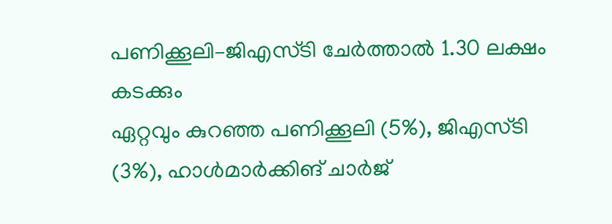പണിക്കൂലി–ജിഎസ്ടി ചേർത്താൽ 1.30 ലക്ഷം കടക്കും
ഏറ്റവും കുറഞ്ഞ പണിക്കൂലി (5%), ജിഎസ്ടി (3%), ഹാൾമാർക്കിങ് ചാർജ്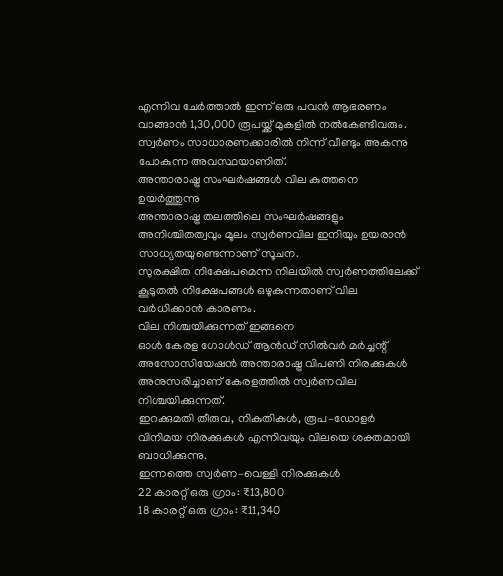എന്നിവ ചേർത്താൽ ഇന്ന് ഒരു പവൻ ആഭരണം വാങ്ങാൻ 1,30,000 രൂപയ്ക്ക് മുകളിൽ നൽകേണ്ടിവരും.
സ്വർണം സാധാരണക്കാരിൽ നിന്ന് വീണ്ടും അകന്നു പോകുന്ന അവസ്ഥയാണിത്.
അന്താരാഷ്ട്ര സംഘർഷങ്ങൾ വില കുത്തനെ ഉയർത്തുന്നു
അന്താരാഷ്ട്ര തലത്തിലെ സംഘർഷങ്ങളും അനിശ്ചിതത്വവും മൂലം സ്വർണവില ഇനിയും ഉയരാൻ സാധ്യതയുണ്ടെന്നാണ് സൂചന.
സുരക്ഷിത നിക്ഷേപമെന്ന നിലയിൽ സ്വർണത്തിലേക്ക് കൂടുതൽ നിക്ഷേപങ്ങൾ ഒഴുകുന്നതാണ് വില വർധിക്കാൻ കാരണം.
വില നിശ്ചയിക്കുന്നത് ഇങ്ങനെ
ഓൾ കേരള ഗോൾഡ് ആൻഡ് സിൽവർ മർച്ചന്റ് അസോസിയേഷൻ അന്താരാഷ്ട്ര വിപണി നിരക്കുകൾ അനുസരിച്ചാണ് കേരളത്തിൽ സ്വർണവില നിശ്ചയിക്കുന്നത്.
ഇറക്കുമതി തീരുവ, നികുതികൾ, രൂപ–ഡോളർ വിനിമയ നിരക്കുകൾ എന്നിവയും വിലയെ ശക്തമായി ബാധിക്കുന്നു.
ഇന്നത്തെ സ്വർണ–വെള്ളി നിരക്കുകൾ
22 കാരറ്റ് ഒരു ഗ്രാം: ₹13,800
18 കാരറ്റ് ഒരു ഗ്രാം: ₹11,340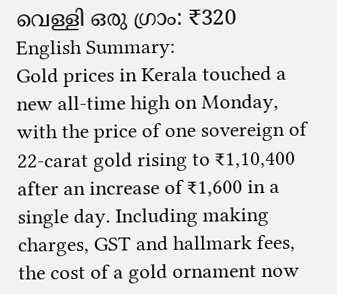വെള്ളി ഒരു ഗ്രാം: ₹320
English Summary:
Gold prices in Kerala touched a new all-time high on Monday, with the price of one sovereign of 22-carat gold rising to ₹1,10,400 after an increase of ₹1,600 in a single day. Including making charges, GST and hallmark fees, the cost of a gold ornament now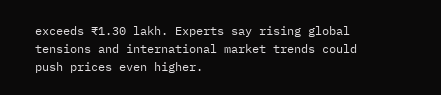exceeds ₹1.30 lakh. Experts say rising global tensions and international market trends could push prices even higher.